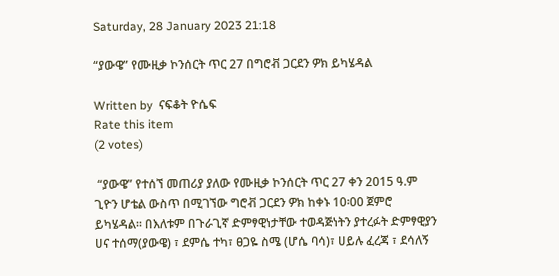Saturday, 28 January 2023 21:18

“ያውዌ” የሙዚቃ ኮንሰርት ጥር 27 በግሮቭ ጋርደን ዎክ ይካሄዳል

Written by  ናፍቆት ዮሴፍ
Rate this item
(2 votes)

 “ያውዌ” የተሰኘ መጠሪያ ያለው የሙዚቃ ኮንሰርት ጥር 27 ቀን 2015 ዓ.ም ጊዮን ሆቴል ውስጥ በሚገኘው ግሮቭ ጋርደን ዎክ ከቀኑ 10፡00 ጀምሮ ይካሄዳል፡፡ በእለቱም በጉራጊኛ ድምፃዊነታቸው ተወዳጅነትን ያተረፉት ድምፃዊያን ሀና ተሰማ(ያውዌ) ፣ ደምሴ ተካ፣ ፀጋዬ ስሜ (ሆሴ ባሳ)፣ ሀይሉ ፈረጃ ፣ ደሳለኝ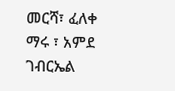መርሻ፣ ፈለቀ ማሩ ፣ አምደ ገብርኤል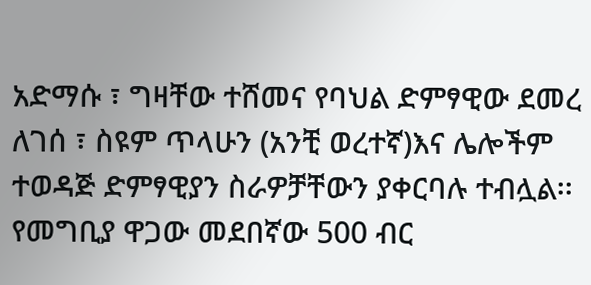አድማሱ ፣ ግዛቸው ተሸመና የባህል ድምፃዊው ደመረ ለገሰ ፣ ስዩም ጥላሁን (አንቺ ወረተኛ)እና ሌሎችም ተወዳጅ ድምፃዊያን ስራዎቻቸውን ያቀርባሉ ተብሏል፡፡
የመግቢያ ዋጋው መደበኛው 500 ብር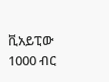ቪአይፒው 1000 ብር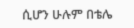ሲሆን ሁሉም በቴሌ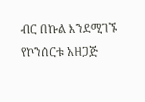ብር በኩል እንደሚገኙ የኮንሰርቱ አዘጋጅ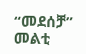“መደሰቻ” መልቲ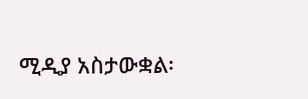ሚዲያ አስታውቋል፡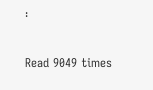፡

Read 9049 times